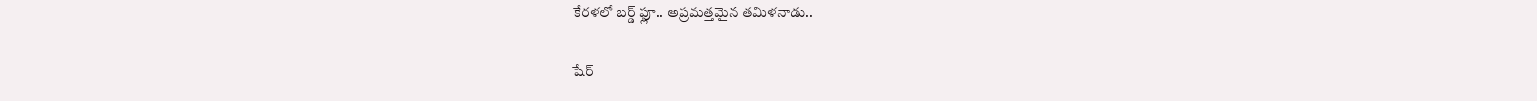కేరళలో బర్డ్ ఫ్లూ.. అప్రమత్తమైన తమిళనాడు..

షేర్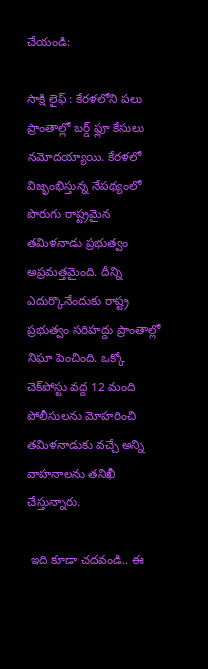చేయండి:

సాక్షి లైఫ్ : కేరళలోని పలు ప్రాంతాల్లో బర్డ్ ఫ్లూ కేసులు నమోదయ్యాయి. కేరళలో విజృంభిస్తున్న నేపథ్యంలో పొరుగు రాష్ట్రమైన తమిళనాడు ప్రభుత్వం అప్రమత్తమైంది. దీన్ని ఎదుర్కొనేందుకు రాష్ట్ర ప్రభుత్వం సరిహద్దు ప్రాంతాల్లో నిఘా పెంచింది. ఒక్కో చెక్‌పోస్టు వద్ద 12 మంది పోలీసులను మోహరించి తమిళనాడుకు వచ్చే అన్ని వాహనాలను తనిఖీ చేస్తున్నారు.

 ఇది కూడా చదవండి.. ఈ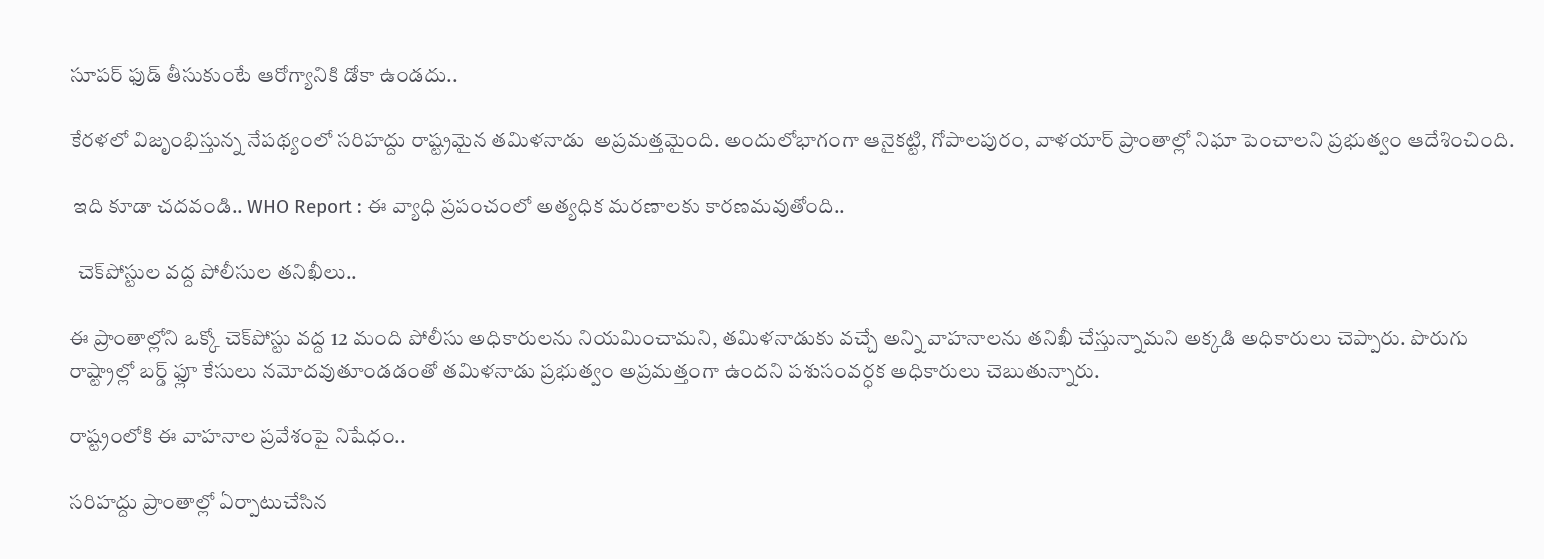సూపర్ ఫుడ్ తీసుకుంటే ఆరోగ్యానికి డోకా ఉండదు..

కేరళలో విజృంభిస్తున్న నేపథ్యంలో సరిహద్దు రాష్ట్రమైన తమిళనాడు  అప్రమత్తమైంది. అందులోభాగంగా ఆనైకట్టి, గోపాలపురం, వాళయార్ ప్రాంతాల్లో నిఘా పెంచాలని ప్రభుత్వం ఆదేశించింది.

 ఇది కూడా చదవండి.. WHO Report : ఈ వ్యాధి ప్రపంచంలో అత్యధిక మరణాలకు కారణమవుతోంది..

  చెక్‌పోస్టుల వద్ద పోలీసుల తనిఖీలు..

ఈ ప్రాంతాల్లోని ఒక్కో చెక్‌పోస్టు వద్ద 12 మంది పోలీసు అధికారులను నియమించామని, తమిళనాడుకు వచ్చే అన్ని వాహనాలను తనిఖీ చేస్తున్నామని అక్కడి అధికారులు చెప్పారు. పొరుగు రాష్ట్రాల్లో బర్డ్ ఫ్లూ కేసులు నమోదవుతూండడంతో తమిళనాడు ప్రభుత్వం అప్రమత్తంగా ఉందని పశుసంవర్ధక అధికారులు చెబుతున్నారు.

రాష్ట్రంలోకి ఈ వాహనాల ప్రవేశంపై నిషేధం..

సరిహద్దు ప్రాంతాల్లో ఏర్పాటుచేసిన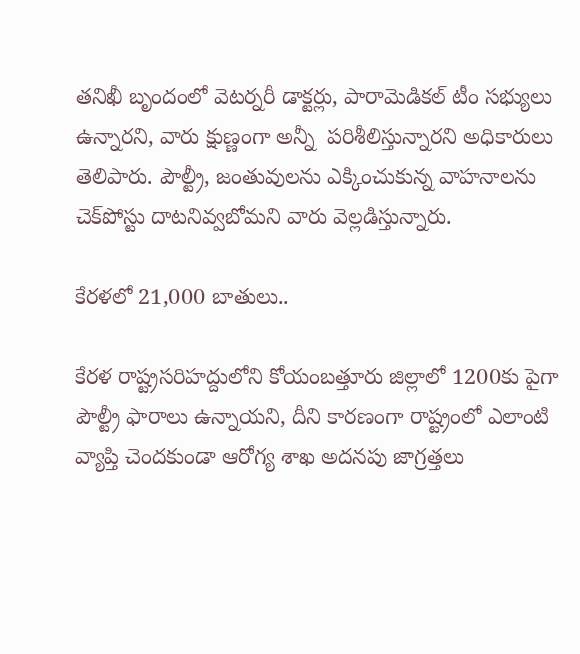తనిఖీ బృందంలో వెటర్నరీ డాక్టర్లు, పారామెడికల్ టీం సభ్యులు ఉన్నారని, వారు క్షుణ్ణంగా అన్నీ  పరిశీలిస్తున్నారని అధికారులు తెలిపారు. పౌల్ట్రీ, జంతువులను ఎక్కించుకున్న వాహనాలను చెక్‌పోస్టు దాటనివ్వబోమని వారు వెల్లడిస్తున్నారు.

కేరళలో 21,000 బాతులు..

కేరళ రాష్ట్రసరిహద్దులోని కోయంబత్తూరు జిల్లాలో 1200కు పైగా పౌల్ట్రీ ఫారాలు ఉన్నాయని, దీని కారణంగా రాష్ట్రంలో ఎలాంటి వ్యాప్తి చెందకుండా ఆరోగ్య శాఖ అదనపు జాగ్రత్తలు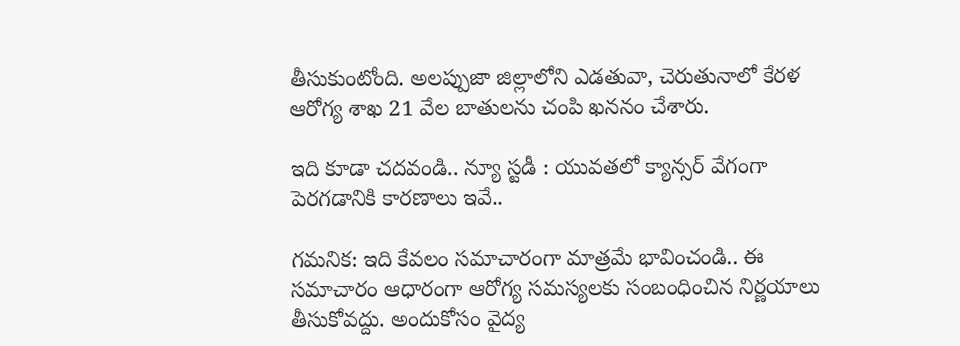తీసుకుంటోంది. అలప్పుజా జిల్లాలోని ఎడతువా, చెరుతునాలో కేరళ ఆరోగ్య శాఖ 21 వేల బాతులను చంపి ఖననం చేశారు.

ఇది కూడా చదవండి.. న్యూ స్టడీ : యువతలో క్యాన్సర్ వేగంగా పెరగడానికి కారణాలు ఇవే..

గమనిక: ఇది కేవలం సమాచారంగా మాత్రమే భావించండి.. ఈ సమాచారం ఆధారంగా ఆరోగ్య సమస్యలకు సంబంధించిన నిర్ణయాలు తీసుకోవద్దు. అందుకోసం వైద్య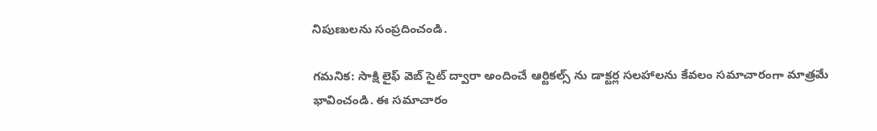నిపుణులను సంప్రదించండి.

గమనిక: సాక్షి లైఫ్ వెబ్ సైట్ ద్వారా అందించే ఆర్టికల్స్ ను డాక్టర్ల సలహాలను కేవలం సమాచారంగా మాత్రమే భావించండి. ఈ సమాచారం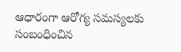ఆధారంగా ఆరోగ్య సమస్యలకు సంబంధించిన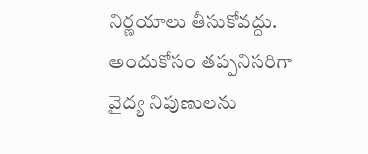నిర్ణయాలు తీసుకోవద్దు. అందుకోసం తప్పనిసరిగా వైద్య నిపుణులను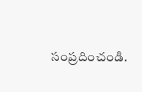సంప్రదించండి.